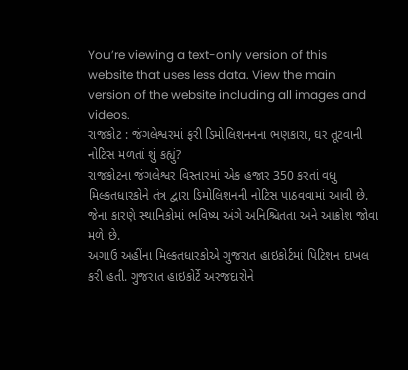You’re viewing a text-only version of this website that uses less data. View the main version of the website including all images and videos.
રાજકોટ : જંગલેશ્વરમાં ફરી ડિમોલિશનનના ભણકારા, ઘર તૂટવાની નોટિસ મળતાં શું કહ્યું?
રાજકોટના જંગલેશ્વર વિસ્તારમાં એક હજાર 350 કરતાં વધુ મિલ્કતધારકોને તંત્ર દ્વારા ડિમોલિશનની નોટિસ પાઠવવામાં આવી છે.
જેના કારણે સ્થાનિકોમાં ભવિષ્ય અંગે અનિશ્ચિતતા અને આક્રોશ જોવા મળે છે.
અગાઉ અહીંના મિલ્કતધારકોએ ગુજરાત હાઇકોર્ટમાં પિટિશન દાખલ કરી હતી. ગુજરાત હાઇકોર્ટે અરજદારોને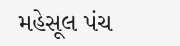મહેસૂલ પંચ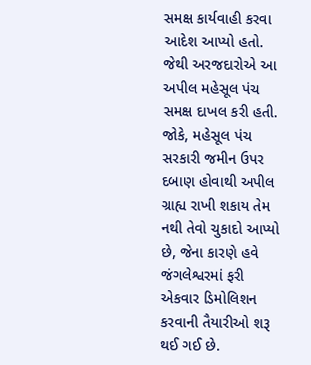સમક્ષ કાર્યવાહી કરવા આદેશ આપ્યો હતો. જેથી અરજદારોએ આ અપીલ મહેસૂલ પંચ સમક્ષ દાખલ કરી હતી.
જોકે, મહેસૂલ પંચ સરકારી જમીન ઉપર દબાણ હોવાથી અપીલ ગ્રાહ્ય રાખી શકાય તેમ નથી તેવો ચુકાદો આપ્યો છે, જેના કારણે હવે જંગલેશ્વરમાં ફરી એકવાર ડિમોલિશન કરવાની તૈયારીઓ શરૂ થઈ ગઈ છે.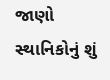જાણો સ્થાનિકોનું શું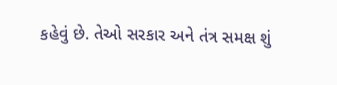કહેવું છે. તેઓ સરકાર અને તંત્ર સમક્ષ શું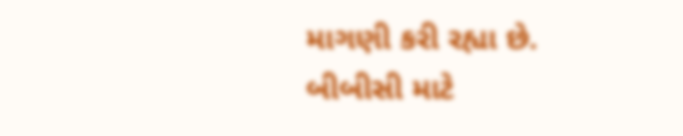માગણી કરી રહ્યા છે.
બીબીસી માટે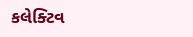કલેક્ટિવ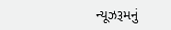ન્યૂઝરૂમનું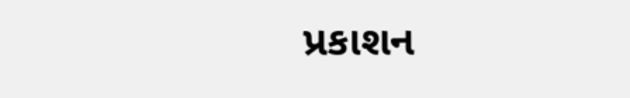પ્રકાશન